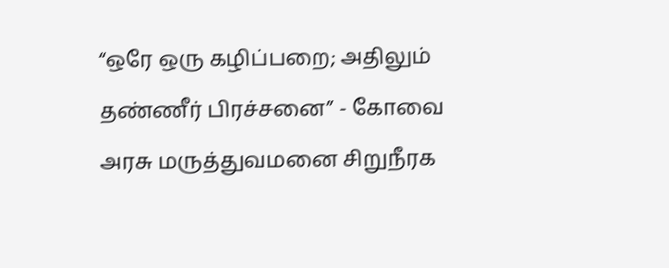“ஒரே ஒரு கழிப்பறை; அதிலும் தண்ணீர் பிரச்சனை” - கோவை அரசு மருத்துவமனை சிறுநீரக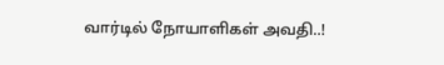வார்டில் நோயாளிகள் அவதி..!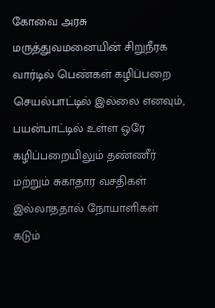கோவை அரசு மருத்துவமனையின் சிறுநீரக வார்டில் பெண்கள் கழிப்பறை செயல்பாட்டில் இல்லை எனவும், பயன்பாட்டில் உள்ள ஒரே கழிப்பறையிலும் தண்ணீர் மற்றும் சுகாதார வசதிகள் இல்லாததால் நோயாளிகள் கடும்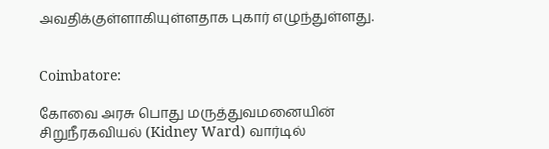அவதிக்குள்ளாகியுள்ளதாக புகார் எழுந்துள்ளது.


Coimbatore:

கோவை அரசு பொது மருத்துவமனையின் சிறுநீரகவியல் (Kidney Ward) வார்டில்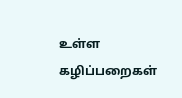உள்ள கழிப்பறைகள்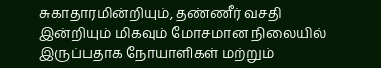சுகாதாரமின்றியும், தண்ணீர் வசதி இன்றியும் மிகவும் மோசமான நிலையில் இருப்பதாக நோயாளிகள் மற்றும்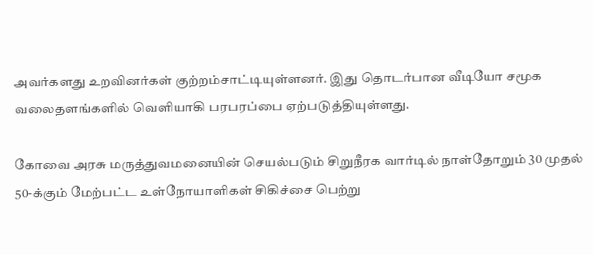அவர்களது உறவினர்கள் குற்றம்சாட்டியுள்ளனர். இது தொடர்பான வீடியோ சமூக வலைதளங்களில் வெளியாகி பரபரப்பை ஏற்படுத்தியுள்ளது.

கோவை அரசு மருத்துவமனையின் செயல்படும் சிறுநீரக வார்டில் நாள்தோறும் 30 முதல் 50-க்கும் மேற்பட்ட உள்நோயாளிகள் சிகிச்சை பெற்று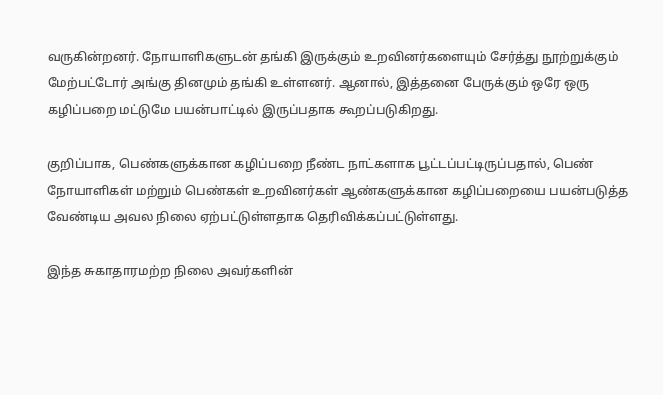வருகின்றனர். நோயாளிகளுடன் தங்கி இருக்கும் உறவினர்களையும் சேர்த்து நூற்றுக்கும் மேற்பட்டோர் அங்கு தினமும் தங்கி உள்ளனர். ஆனால், இத்தனை பேருக்கும் ஒரே ஒரு கழிப்பறை மட்டுமே பயன்பாட்டில் இருப்பதாக கூறப்படுகிறது.

குறிப்பாக, பெண்களுக்கான கழிப்பறை நீண்ட நாட்களாக பூட்டப்பட்டிருப்பதால், பெண் நோயாளிகள் மற்றும் பெண்கள் உறவினர்கள் ஆண்களுக்கான கழிப்பறையை பயன்படுத்த வேண்டிய அவல நிலை ஏற்பட்டுள்ளதாக தெரிவிக்கப்பட்டுள்ளது.

இந்த சுகாதாரமற்ற நிலை அவர்களின்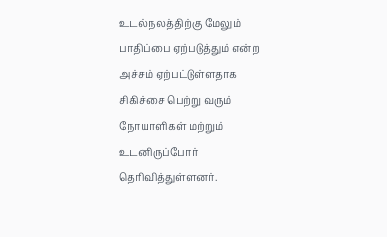உடல்நலத்திற்கு மேலும் பாதிப்பை ஏற்படுத்தும் என்ற அச்சம் ஏற்பட்டுள்ளதாக சிகிச்சை பெற்று வரும் நோயாளிகள் மற்றும் உடனிருப்போர் தெரிவித்துள்ளனர்.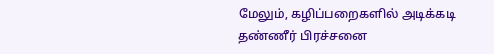மேலும், கழிப்பறைகளில் அடிக்கடி தண்ணீர் பிரச்சனை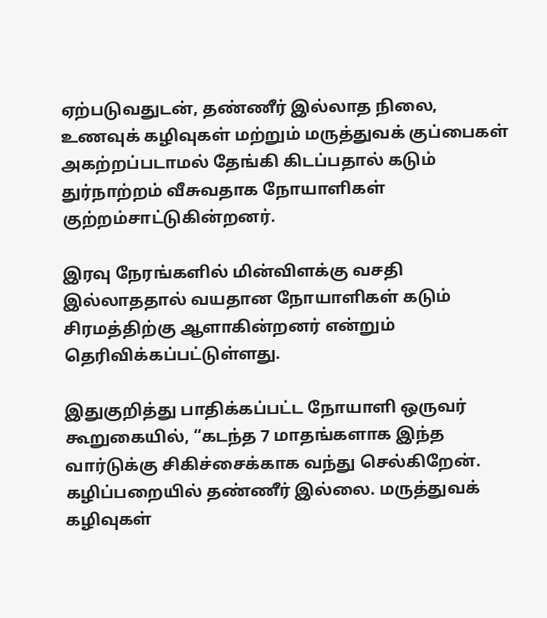ஏற்படுவதுடன், தண்ணீர் இல்லாத நிலை, உணவுக் கழிவுகள் மற்றும் மருத்துவக் குப்பைகள் அகற்றப்படாமல் தேங்கி கிடப்பதால் கடும் துர்நாற்றம் வீசுவதாக நோயாளிகள் குற்றம்சாட்டுகின்றனர்.

இரவு நேரங்களில் மின்விளக்கு வசதி இல்லாததால் வயதான நோயாளிகள் கடும் சிரமத்திற்கு ஆளாகின்றனர் என்றும் தெரிவிக்கப்பட்டுள்ளது.

இதுகுறித்து பாதிக்கப்பட்ட நோயாளி ஒருவர் கூறுகையில், “கடந்த 7 மாதங்களாக இந்த வார்டுக்கு சிகிச்சைக்காக வந்து செல்கிறேன். கழிப்பறையில் தண்ணீர் இல்லை. மருத்துவக் கழிவுகள்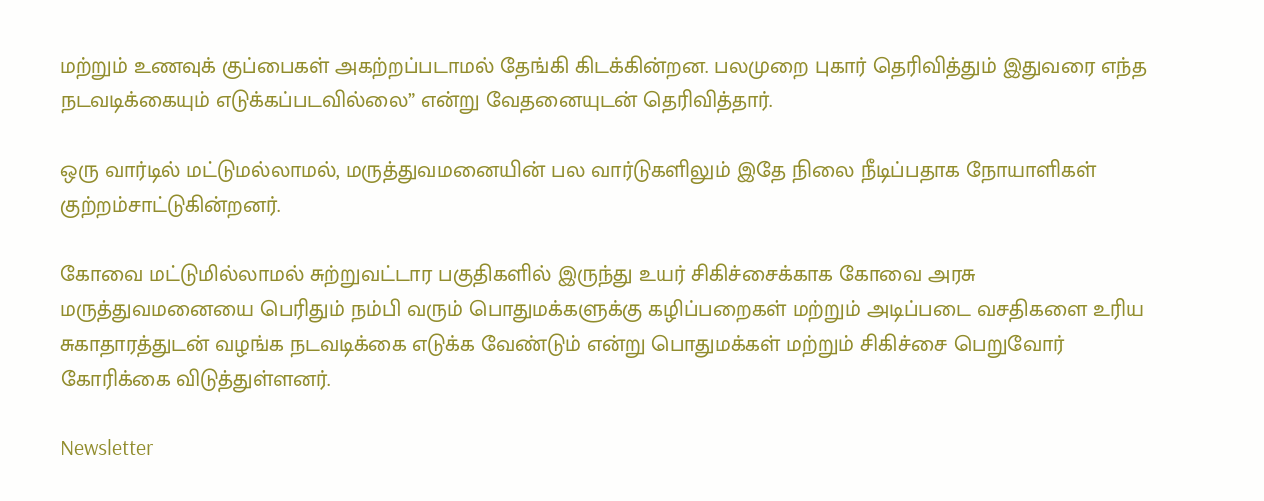மற்றும் உணவுக் குப்பைகள் அகற்றப்படாமல் தேங்கி கிடக்கின்றன. பலமுறை புகார் தெரிவித்தும் இதுவரை எந்த நடவடிக்கையும் எடுக்கப்படவில்லை” என்று வேதனையுடன் தெரிவித்தார்.

ஒரு வார்டில் மட்டுமல்லாமல், மருத்துவமனையின் பல வார்டுகளிலும் இதே நிலை நீடிப்பதாக நோயாளிகள் குற்றம்சாட்டுகின்றனர்.

கோவை மட்டுமில்லாமல் சுற்றுவட்டார பகுதிகளில் இருந்து உயர் சிகிச்சைக்காக கோவை அரசு மருத்துவமனையை பெரிதும் நம்பி வரும் பொதுமக்களுக்கு கழிப்பறைகள் மற்றும் அடிப்படை வசதிகளை உரிய சுகாதாரத்துடன் வழங்க நடவடிக்கை எடுக்க வேண்டும் என்று பொதுமக்கள் மற்றும் சிகிச்சை பெறுவோர் கோரிக்கை விடுத்துள்ளனர்.

Newsletter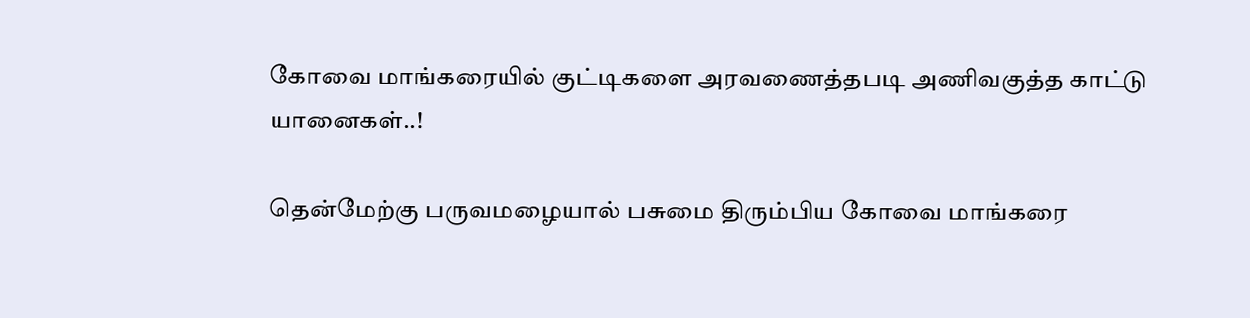கோவை மாங்கரையில் குட்டிகளை அரவணைத்தபடி அணிவகுத்த காட்டு யானைகள்..!

தென்மேற்கு பருவமழையால் பசுமை திரும்பிய கோவை மாங்கரை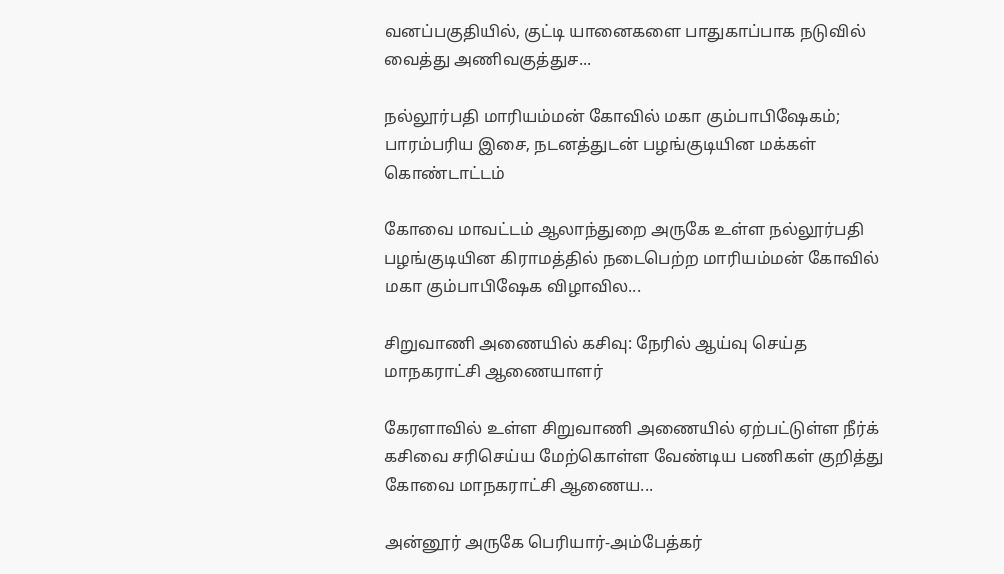வனப்பகுதியில், குட்டி யானைகளை பாதுகாப்பாக நடுவில் வைத்து அணிவகுத்துச...

நல்லூர்பதி மாரியம்மன் கோவில் மகா கும்பாபிஷேகம்; பாரம்பரிய இசை, நடனத்துடன் பழங்குடியின மக்கள் கொண்டாட்டம்

கோவை மாவட்டம் ஆலாந்துறை அருகே உள்ள நல்லூர்பதி பழங்குடியின கிராமத்தில் நடைபெற்ற மாரியம்மன் கோவில் மகா கும்பாபிஷேக விழாவில...

சிறுவாணி அணையில் கசிவு: நேரில் ஆய்வு செய்த மாநகராட்சி ஆணையாளர்

கேரளாவில் உள்ள சிறுவாணி அணையில் ஏற்பட்டுள்ள நீர்க் கசிவை சரிசெய்ய மேற்கொள்ள வேண்டிய பணிகள் குறித்து கோவை மாநகராட்சி ஆணைய...

அன்னூர் அருகே பெரியார்-அம்பேத்கர்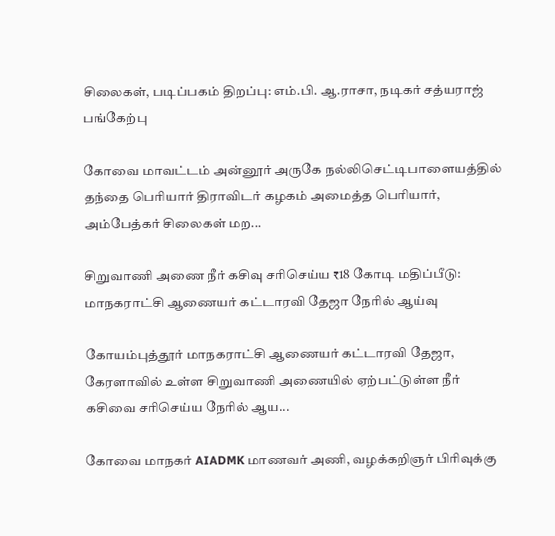சிலைகள், படிப்பகம் திறப்பு: எம்.பி. ஆ.ராசா, நடிகர் சத்யராஜ் பங்கேற்பு

கோவை மாவட்டம் அன்னூர் அருகே நல்லிசெட்டிபாளையத்தில் தந்தை பெரியார் திராவிடர் கழகம் அமைத்த பெரியார், அம்பேத்கர் சிலைகள் மற...

சிறுவாணி அணை நீர் கசிவு சரிசெய்ய ₹18 கோடி மதிப்பீடு: மாநகராட்சி ஆணையர் கட்டாரவி தேஜா நேரில் ஆய்வு

கோயம்புத்தூர் மாநகராட்சி ஆணையர் கட்டாரவி தேஜா, கேரளாவில் உள்ள சிறுவாணி அணையில் ஏற்பட்டுள்ள நீர் கசிவை சரிசெய்ய நேரில் ஆய...

கோவை மாநகர் AIADMK மாணவர் அணி, வழக்கறிஞர் பிரிவுக்கு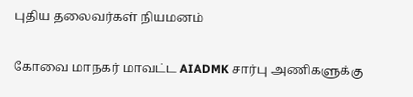புதிய தலைவர்கள் நியமனம்

கோவை மாநகர் மாவட்ட AIADMK சார்பு அணிகளுக்கு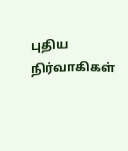புதிய நிர்வாகிகள்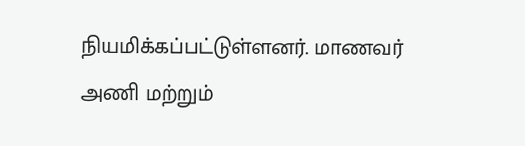நியமிக்கப்பட்டுள்ளனர். மாணவர் அணி மற்றும்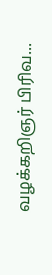வழக்கறிஞர் பிரிவ...